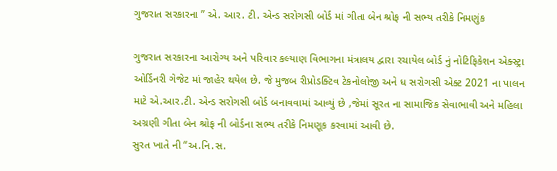ગુજરાત સરકારના ” એ. આર. ટી. એન્ડ સરોગસી બોર્ડ માં ગીતા બેન શ્રોફ ની સભ્ય તરીકે નિમણુંક

ગુજરાત સરકારના આરોગ્ય અને પરિવાર કલ્યાણ વિભાગના મંત્રાલય દ્વારા રચાયેલ બોર્ડ નું નોટિફિકેશન એક્સ્ટ્રા ઓર્ડિનરી ગેજેટ માં જાહેર થયેલ છે. જે મુજબ રીપ્રોડક્ટિવ ટેકનોલોજી અને ધ સરોગસી એક્ટ 2021 ના પાલન માટે એ.આર.ટી. એન્ડ સરોગસી બોર્ડ બનાવવામાં આવ્યું છે ,જેમાં સૂરત ના સામાજિક સેવાભાવી અને મહિલા અગ્રણી ગીતા બેન શ્રોફ ની બોર્ડના સભ્ય તરીકે નિમણૂક કરવામાં આવી છે.
સુરત ખાતે ની “અ.નિ.સ.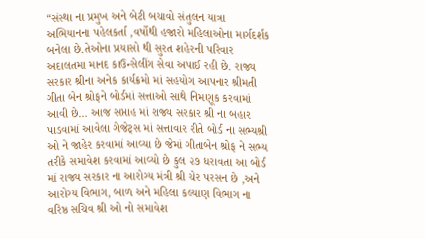“સંસ્થા ના પ્રમુખ અને બેટી બચાવો સંતુલન યાત્રા અભિયાનના પહેલકર્તા ,વર્ષોથી હજારો મહિલાઓના માર્ગદર્શક બનેલા છે.તેઓના પ્રયાસો થી સુરત શહેરની પરિવાર અદાલતમા માનદ કાઉન્સેલીંગ સેવા અપાઈ રહી છે. રાજ્ય સરકાર શ્રીના અનેક કાર્યક્રમો માં સહયોગ આપનાર શ્રીમતી ગીતા બેન શ્રોફને બોર્ડમાં સત્તાઓ સાથે નિમણૂક કરવામાં આવી છે… આજ સપ્તાહ માં રાજ્ય સરકાર શ્રી ના બહાર પાડવામાં આવેલા ગેજેટ્સ માં સત્તાવાર રીતે બોર્ડ ના સભ્યશ્રી ઓ ને જાહેર કરવામાં આવ્યા છે જેમાં ગીતાબેન શ્રોફ ને સભ્ય તરીકે સમાવેશ કરવામાં આવ્યો છે કુલ ૨૭ ધરાવતા આ બોર્ડ માં રાજ્ય સરકાર ના આરોગ્ય મંત્રી શ્રી ચેર પરસન છે ,અને આરોગ્ય વિભાગ, બાળ અને મહિલા કલ્યાણ વિભાગ ના વરિષ્ઠ સચિવ શ્રી ઓ નો સમાવેશ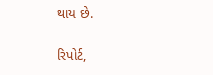થાય છે.

રિપોર્ટ,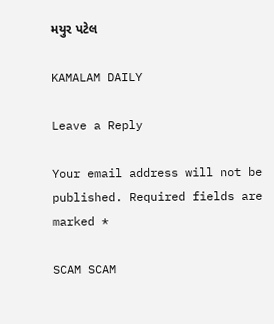મયુર પટેલ

KAMALAM DAILY

Leave a Reply

Your email address will not be published. Required fields are marked *

SCAM SCAM